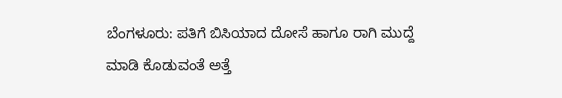ಬೆಂಗಳೂರು: ಪತಿಗೆ ಬಿಸಿಯಾದ ದೋಸೆ ಹಾಗೂ ರಾಗಿ ಮುದ್ದೆ ಮಾಡಿ ಕೊಡುವಂತೆ ಅತ್ತೆ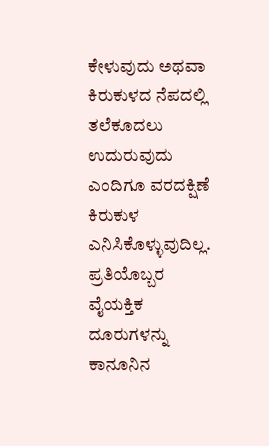ಕೇಳುವುದು ಅಥವಾ ಕಿರುಕುಳದ ನೆಪದಲ್ಲಿ ತಲೆಕೂದಲು ಉದುರುವುದು ಎಂದಿಗೂ ವರದಕ್ಷಿಣೆ ಕಿರುಕುಳ ಎನಿಸಿಕೊಳ್ಳುವುದಿಲ್ಲ. ಪ್ರತಿಯೊಬ್ಬರ ವೈಯಕ್ತಿಕ ದೂರುಗಳನ್ನು ಕಾನೂನಿನ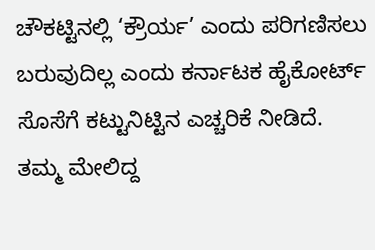ಚೌಕಟ್ಟಿನಲ್ಲಿ ‘ಕ್ರೌರ್ಯ’ ಎಂದು ಪರಿಗಣಿಸಲು ಬರುವುದಿಲ್ಲ ಎಂದು ಕರ್ನಾಟಕ ಹೈಕೋರ್ಟ್ ಸೊಸೆಗೆ ಕಟ್ಟುನಿಟ್ಟಿನ ಎಚ್ಚರಿಕೆ ನೀಡಿದೆ.
ತಮ್ಮ ಮೇಲಿದ್ದ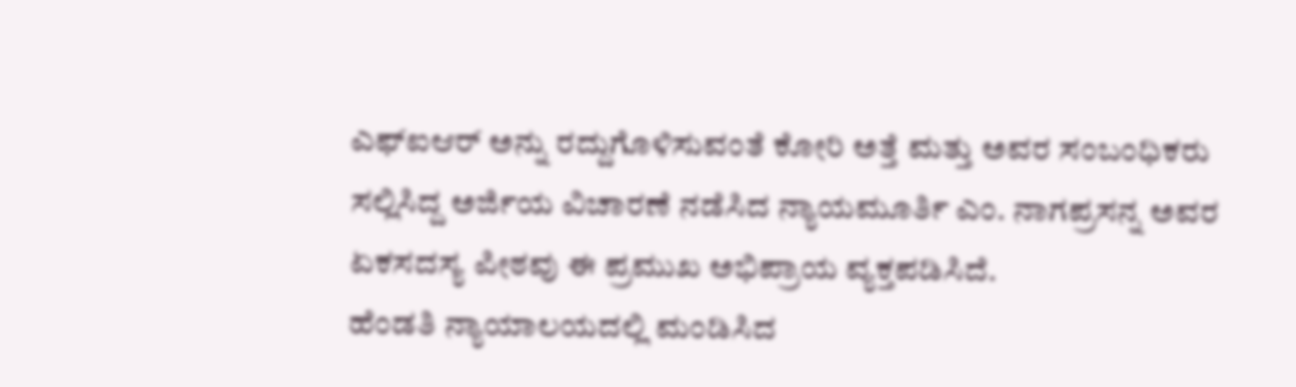ಎಫ್ಐಆರ್ ಅನ್ನು ರದ್ದುಗೊಳಿಸುವಂತೆ ಕೋರಿ ಅತ್ತೆ ಮತ್ತು ಅವರ ಸಂಬಂಧಿಕರು ಸಲ್ಲಿಸಿದ್ದ ಅರ್ಜಿಯ ವಿಚಾರಣೆ ನಡೆಸಿದ ನ್ಯಾಯಮೂರ್ತಿ ಎಂ. ನಾಗಪ್ರಸನ್ನ ಅವರ ಏಕಸದಸ್ಯ ಪೀಠವು ಈ ಪ್ರಮುಖ ಅಭಿಪ್ರಾಯ ವ್ಯಕ್ತಪಡಿಸಿದೆ.
ಹೆಂಡತಿ ನ್ಯಾಯಾಲಯದಲ್ಲಿ ಮಂಡಿಸಿದ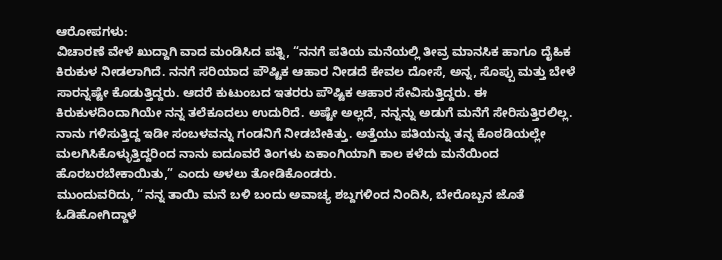ಆರೋಪಗಳು:
ವಿಚಾರಣೆ ವೇಳೆ ಖುದ್ದಾಗಿ ವಾದ ಮಂಡಿಸಿದ ಪತ್ನಿ, “ನನಗೆ ಪತಿಯ ಮನೆಯಲ್ಲಿ ತೀವ್ರ ಮಾನಸಿಕ ಹಾಗೂ ದೈಹಿಕ ಕಿರುಕುಳ ನೀಡಲಾಗಿದೆ. ನನಗೆ ಸರಿಯಾದ ಪೌಷ್ಟಿಕ ಆಹಾರ ನೀಡದೆ ಕೇವಲ ದೋಸೆ, ಅನ್ನ, ಸೊಪ್ಪು ಮತ್ತು ಬೇಳೆ ಸಾರನ್ನಷ್ಟೇ ಕೊಡುತ್ತಿದ್ದರು. ಆದರೆ ಕುಟುಂಬದ ಇತರರು ಪೌಷ್ಟಿಕ ಆಹಾರ ಸೇವಿಸುತ್ತಿದ್ದರು. ಈ ಕಿರುಕುಳದಿಂದಾಗಿಯೇ ನನ್ನ ತಲೆಕೂದಲು ಉದುರಿದೆ. ಅಷ್ಟೇ ಅಲ್ಲದೆ, ನನ್ನನ್ನು ಅಡುಗೆ ಮನೆಗೆ ಸೇರಿಸುತ್ತಿರಲಿಲ್ಲ. ನಾನು ಗಳಿಸುತ್ತಿದ್ದ ಇಡೀ ಸಂಬಳವನ್ನು ಗಂಡನಿಗೆ ನೀಡಬೇಕಿತ್ತು. ಅತ್ತೆಯು ಪತಿಯನ್ನು ತನ್ನ ಕೊಠಡಿಯಲ್ಲೇ ಮಲಗಿಸಿಕೊಳ್ಳುತ್ತಿದ್ದರಿಂದ ನಾನು ಐದೂವರೆ ತಿಂಗಳು ಏಕಾಂಗಿಯಾಗಿ ಕಾಲ ಕಳೆದು ಮನೆಯಿಂದ ಹೊರಬರಬೇಕಾಯಿತು,” ಎಂದು ಅಳಲು ತೋಡಿಕೊಂಡರು.
ಮುಂದುವರಿದು, “ನನ್ನ ತಾಯಿ ಮನೆ ಬಳಿ ಬಂದು ಅವಾಚ್ಯ ಶಬ್ದಗಳಿಂದ ನಿಂದಿಸಿ, ಬೇರೊಬ್ಬನ ಜೊತೆ ಓಡಿಹೋಗಿದ್ದಾಳೆ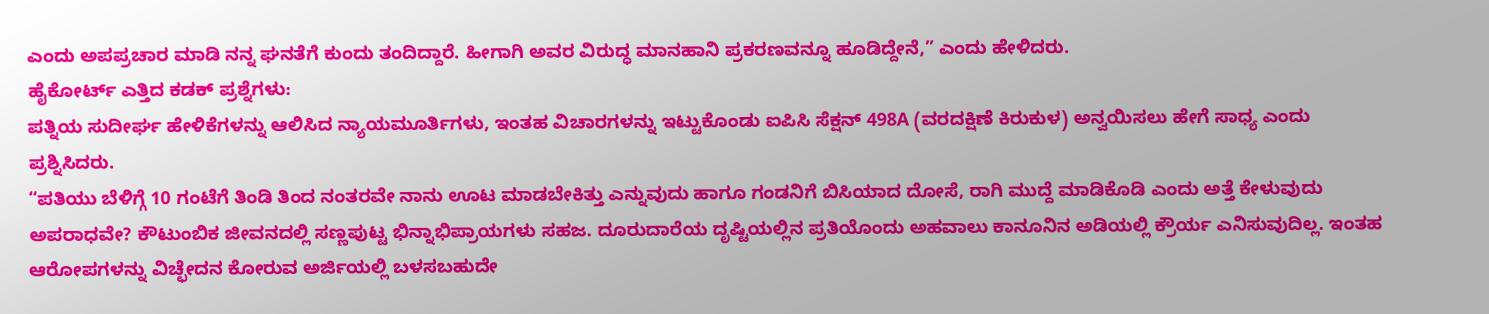ಎಂದು ಅಪಪ್ರಚಾರ ಮಾಡಿ ನನ್ನ ಘನತೆಗೆ ಕುಂದು ತಂದಿದ್ದಾರೆ. ಹೀಗಾಗಿ ಅವರ ವಿರುದ್ಧ ಮಾನಹಾನಿ ಪ್ರಕರಣವನ್ನೂ ಹೂಡಿದ್ದೇನೆ,” ಎಂದು ಹೇಳಿದರು.
ಹೈಕೋರ್ಟ್ ಎತ್ತಿದ ಕಡಕ್ ಪ್ರಶ್ನೆಗಳು:
ಪತ್ನಿಯ ಸುದೀರ್ಘ ಹೇಳಿಕೆಗಳನ್ನು ಆಲಿಸಿದ ನ್ಯಾಯಮೂರ್ತಿಗಳು, ಇಂತಹ ವಿಚಾರಗಳನ್ನು ಇಟ್ಟುಕೊಂಡು ಐಪಿಸಿ ಸೆಕ್ಷನ್ 498A (ವರದಕ್ಷಿಣೆ ಕಿರುಕುಳ) ಅನ್ವಯಿಸಲು ಹೇಗೆ ಸಾಧ್ಯ ಎಂದು ಪ್ರಶ್ನಿಸಿದರು.
“ಪತಿಯು ಬೆಳಿಗ್ಗೆ 10 ಗಂಟೆಗೆ ತಿಂಡಿ ತಿಂದ ನಂತರವೇ ನಾನು ಊಟ ಮಾಡಬೇಕಿತ್ತು ಎನ್ನುವುದು ಹಾಗೂ ಗಂಡನಿಗೆ ಬಿಸಿಯಾದ ದೋಸೆ, ರಾಗಿ ಮುದ್ದೆ ಮಾಡಿಕೊಡಿ ಎಂದು ಅತ್ತೆ ಕೇಳುವುದು ಅಪರಾಧವೇ? ಕೌಟುಂಬಿಕ ಜೀವನದಲ್ಲಿ ಸಣ್ಣಪುಟ್ಟ ಭಿನ್ನಾಭಿಪ್ರಾಯಗಳು ಸಹಜ. ದೂರುದಾರೆಯ ದೃಷ್ಟಿಯಲ್ಲಿನ ಪ್ರತಿಯೊಂದು ಅಹವಾಲು ಕಾನೂನಿನ ಅಡಿಯಲ್ಲಿ ಕ್ರೌರ್ಯ ಎನಿಸುವುದಿಲ್ಲ. ಇಂತಹ ಆರೋಪಗಳನ್ನು ವಿಚ್ಛೇದನ ಕೋರುವ ಅರ್ಜಿಯಲ್ಲಿ ಬಳಸಬಹುದೇ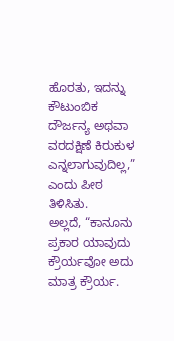ಹೊರತು, ಇದನ್ನು ಕೌಟುಂಬಿಕ ದೌರ್ಜನ್ಯ ಅಥವಾ ವರದಕ್ಷಿಣೆ ಕಿರುಕುಳ ಎನ್ನಲಾಗುವುದಿಲ್ಲ,” ಎಂದು ಪೀಠ ತಿಳಿಸಿತು.
ಅಲ್ಲದೆ, “ಕಾನೂನು ಪ್ರಕಾರ ಯಾವುದು ಕ್ರೌರ್ಯವೋ ಅದು ಮಾತ್ರ ಕ್ರೌರ್ಯ.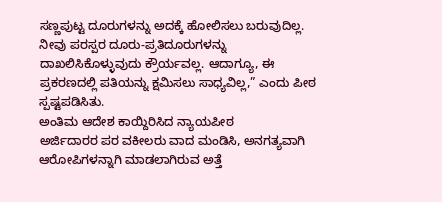ಸಣ್ಣಪುಟ್ಟ ದೂರುಗಳನ್ನು ಅದಕ್ಕೆ ಹೋಲಿಸಲು ಬರುವುದಿಲ್ಲ. ನೀವು ಪರಸ್ಪರ ದೂರು-ಪ್ರತಿದೂರುಗಳನ್ನು ದಾಖಲಿಸಿಕೊಳ್ಳುವುದು ಕ್ರೌರ್ಯವಲ್ಲ. ಆದಾಗ್ಯೂ, ಈ ಪ್ರಕರಣದಲ್ಲಿ ಪತಿಯನ್ನು ಕ್ಷಮಿಸಲು ಸಾಧ್ಯವಿಲ್ಲ,” ಎಂದು ಪೀಠ ಸ್ಪಷ್ಟಪಡಿಸಿತು.
ಅಂತಿಮ ಆದೇಶ ಕಾಯ್ದಿರಿಸಿದ ನ್ಯಾಯಪೀಠ
ಅರ್ಜಿದಾರರ ಪರ ವಕೀಲರು ವಾದ ಮಂಡಿಸಿ, ಅನಗತ್ಯವಾಗಿ ಆರೋಪಿಗಳನ್ನಾಗಿ ಮಾಡಲಾಗಿರುವ ಅತ್ತೆ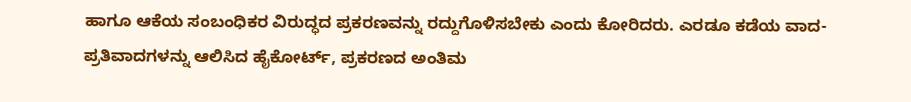ಹಾಗೂ ಆಕೆಯ ಸಂಬಂಧಿಕರ ವಿರುದ್ಧದ ಪ್ರಕರಣವನ್ನು ರದ್ದುಗೊಳಿಸಬೇಕು ಎಂದು ಕೋರಿದರು. ಎರಡೂ ಕಡೆಯ ವಾದ-ಪ್ರತಿವಾದಗಳನ್ನು ಆಲಿಸಿದ ಹೈಕೋರ್ಟ್, ಪ್ರಕರಣದ ಅಂತಿಮ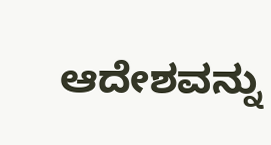ಆದೇಶವನ್ನು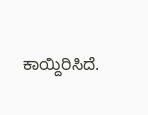ಕಾಯ್ದಿರಿಸಿದೆ.